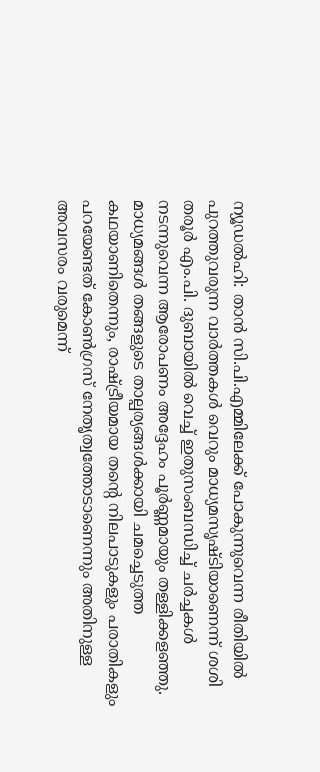ന്യൂഡൽഹി: താൻ സി.പി.എമ്മിലേക്ക് പോകുന്നുവെന്ന രീതിയിൽ പുറത്തുവരുന്ന വാർത്തകൾ വെറും മാധ്യമസൃഷ്ടിയാണെന്ന് ശശി തരൂർ എം.പി. ദുബായിൽ വെച്ച് ഇതുസംബന്ധിച്ച് ചർച്ചകൾ നടന്നുവെന്ന ആരോപണം അദ്ദേഹം പൂർണ്ണമായും തള്ളിക്കളഞ്ഞു. മാധ്യമങ്ങൾ തങ്ങളുടെ താല്പര്യങ്ങൾക്കായി ചമച്ചെടുത്ത കഥയാണിതെന്നും, രാഷ്ട്രീയമായ തന്റെ നിലപാടുകളും പരാതികളും പറയേണ്ടത് കോൺഗ്രസ് നേതൃത്വത്തോടാണെന്നും അതിനുള്ള അവസരം വരുമെന്ന്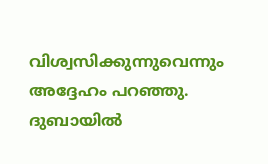വിശ്വസിക്കുന്നുവെന്നും അദ്ദേഹം പറഞ്ഞു. ദുബായിൽ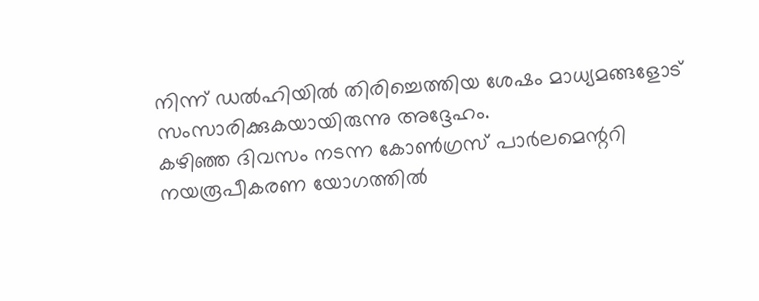നിന്ന് ഡൽഹിയിൽ തിരിച്ചെത്തിയ ശേഷം മാധ്യമങ്ങളോട് സംസാരിക്കുകയായിരുന്നു അദ്ദേഹം.
കഴിഞ്ഞ ദിവസം നടന്ന കോൺഗ്രസ് പാർലമെന്ററി നയരൂപീകരണ യോഗത്തിൽ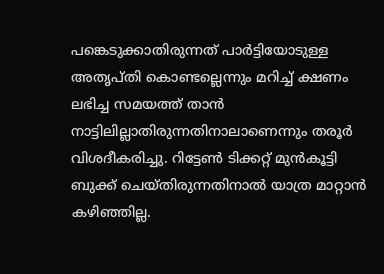പങ്കെടുക്കാതിരുന്നത് പാർട്ടിയോടുള്ള അതൃപ്തി കൊണ്ടല്ലെന്നും മറിച്ച് ക്ഷണം ലഭിച്ച സമയത്ത് താൻ നാട്ടിലില്ലാതിരുന്നതിനാലാണെന്നും തരൂർ വിശദീകരിച്ചു. റിട്ടേൺ ടിക്കറ്റ് മുൻകൂട്ടി ബുക്ക് ചെയ്തിരുന്നതിനാൽ യാത്ര മാറ്റാൻ കഴിഞ്ഞില്ല.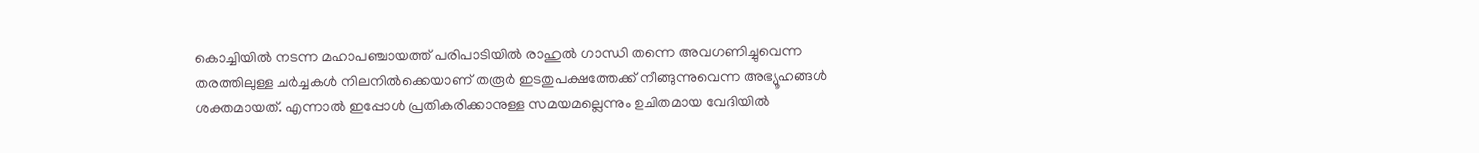കൊച്ചിയിൽ നടന്ന മഹാപഞ്ചായത്ത് പരിപാടിയിൽ രാഹുൽ ഗാന്ധി തന്നെ അവഗണിച്ചുവെന്ന തരത്തിലുള്ള ചർച്ചകൾ നിലനിൽക്കെയാണ് തരൂർ ഇടതുപക്ഷത്തേക്ക് നീങ്ങുന്നുവെന്ന അഭ്യൂഹങ്ങൾ ശക്തമായത്. എന്നാൽ ഇപ്പോൾ പ്രതികരിക്കാനുള്ള സമയമല്ലെന്നും ഉചിതമായ വേദിയിൽ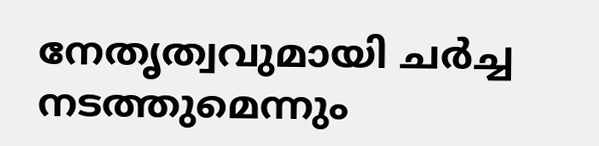നേതൃത്വവുമായി ചർച്ച നടത്തുമെന്നും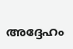അദ്ദേഹം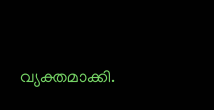വ്യക്തമാക്കി.